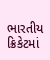ભારતીય ક્રિકેટમાં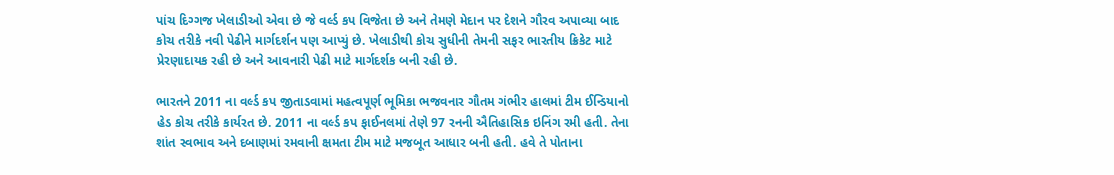પાંચ દિગ્ગજ ખેલાડીઓ એવા છે જે વર્લ્ડ કપ વિજેતા છે અને તેમણે મેદાન પર દેશને ગૌરવ અપાવ્યા બાદ કોચ તરીકે નવી પેઢીને માર્ગદર્શન પણ આપ્યું છે. ખેલાડીથી કોચ સુધીની તેમની સફર ભારતીય ક્રિકેટ માટે પ્રેરણાદાયક રહી છે અને આવનારી પેઢી માટે માર્ગદર્શક બની રહી છે.

ભારતને 2011 ના વર્લ્ડ કપ જીતાડવામાં મહત્વપૂર્ણ ભૂમિકા ભજવનાર ગૌતમ ગંભીર હાલમાં ટીમ ઈન્ડિયાનો હેડ કોચ તરીકે કાર્યરત છે. 2011 ના વર્લ્ડ કપ ફાઈનલમાં તેણે 97 રનની ઐતિહાસિક ઇનિંગ રમી હતી. તેના શાંત સ્વભાવ અને દબાણમાં રમવાની ક્ષમતા ટીમ માટે મજબૂત આધાર બની હતી. હવે તે પોતાના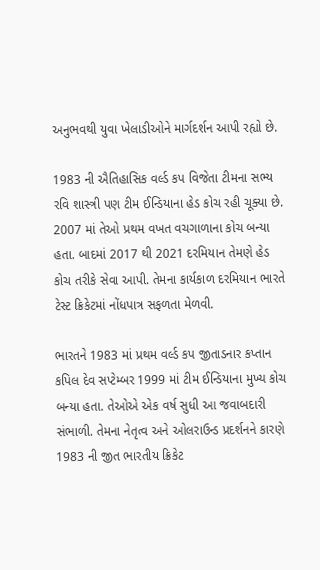અનુભવથી યુવા ખેલાડીઓને માર્ગદર્શન આપી રહ્યો છે.

1983 ની ઐતિહાસિક વર્લ્ડ કપ વિજેતા ટીમના સભ્ય રવિ શાસ્ત્રી પણ ટીમ ઈન્ડિયાના હેડ કોચ રહી ચૂક્યા છે. 2007 માં તેઓ પ્રથમ વખત વચગાળાના કોચ બન્યા હતા. બાદમાં 2017 થી 2021 દરમિયાન તેમણે હેડ કોચ તરીકે સેવા આપી. તેમના કાર્યકાળ દરમિયાન ભારતે ટેસ્ટ ક્રિકેટમાં નોંધપાત્ર સફળતા મેળવી.

ભારતને 1983 માં પ્રથમ વર્લ્ડ કપ જીતાડનાર કપ્તાન કપિલ દેવ સપ્ટેમ્બર 1999 માં ટીમ ઈન્ડિયાના મુખ્ય કોચ બન્યા હતા. તેઓએ એક વર્ષ સુધી આ જવાબદારી સંભાળી. તેમના નેતૃત્વ અને ઓલરાઉન્ડ પ્રદર્શનને કારણે 1983 ની જીત ભારતીય ક્રિકેટ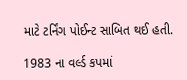માટે ટર્નિંગ પોઈન્ટ સાબિત થઈ હતી.

1983 ના વર્લ્ડ કપમાં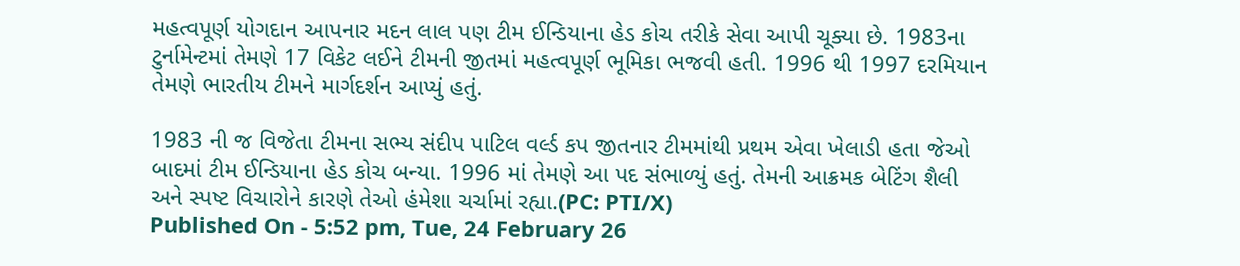મહત્વપૂર્ણ યોગદાન આપનાર મદન લાલ પણ ટીમ ઈન્ડિયાના હેડ કોચ તરીકે સેવા આપી ચૂક્યા છે. 1983ના ટુર્નામેન્ટમાં તેમણે 17 વિકેટ લઈને ટીમની જીતમાં મહત્વપૂર્ણ ભૂમિકા ભજવી હતી. 1996 થી 1997 દરમિયાન તેમણે ભારતીય ટીમને માર્ગદર્શન આપ્યું હતું.

1983 ની જ વિજેતા ટીમના સભ્ય સંદીપ પાટિલ વર્લ્ડ કપ જીતનાર ટીમમાંથી પ્રથમ એવા ખેલાડી હતા જેઓ બાદમાં ટીમ ઈન્ડિયાના હેડ કોચ બન્યા. 1996 માં તેમણે આ પદ સંભાળ્યું હતું. તેમની આક્રમક બેટિંગ શૈલી અને સ્પષ્ટ વિચારોને કારણે તેઓ હંમેશા ચર્ચામાં રહ્યા.(PC: PTI/X)
Published On - 5:52 pm, Tue, 24 February 26